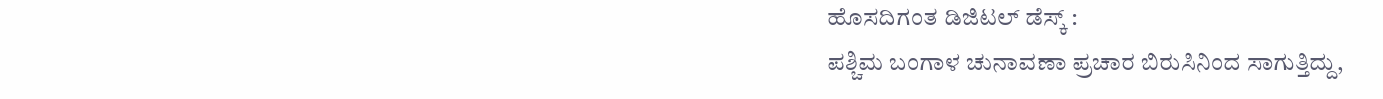ಹೊಸದಿಗಂತ ಡಿಜಿಟಲ್ ಡೆಸ್ಕ್ :
ಪಶ್ಚಿಮ ಬಂಗಾಳ ಚುನಾವಣಾ ಪ್ರಚಾರ ಬಿರುಸಿನಿಂದ ಸಾಗುತ್ತಿದ್ದು,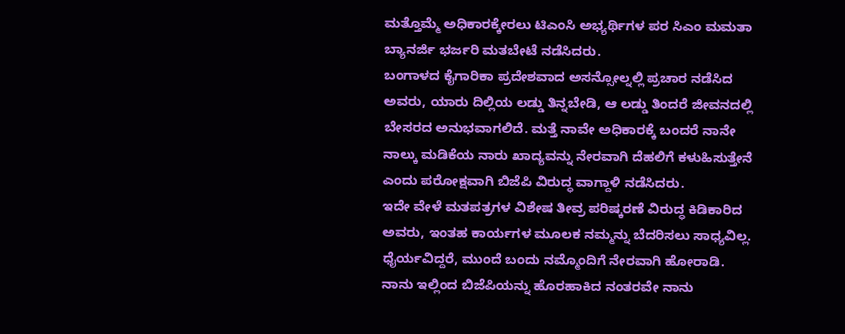ಮತ್ತೊಮ್ಮೆ ಅಧಿಕಾರಕ್ಕೇರಲು ಟಿಎಂಸಿ ಅಭ್ಯರ್ಥಿಗಳ ಪರ ಸಿಎಂ ಮಮತಾ ಬ್ಯಾನರ್ಜಿ ಭರ್ಜರಿ ಮತಬೇಟೆ ನಡೆಸಿದರು.
ಬಂಗಾಳದ ಕೈಗಾರಿಕಾ ಪ್ರದೇಶವಾದ ಅಸನ್ಸೋಲ್ನಲ್ಲಿ ಪ್ರಚಾರ ನಡೆಸಿದ ಅವರು, ಯಾರು ದಿಲ್ಲಿಯ ಲಡ್ಡು ತಿನ್ನಬೇಡಿ, ಆ ಲಡ್ಡು ತಿಂದರೆ ಜೀವನದಲ್ಲಿ ಬೇಸರದ ಅನುಭವಾಗಲಿದೆ. ಮತ್ತೆ ನಾವೇ ಅಧಿಕಾರಕ್ಕೆ ಬಂದರೆ ನಾನೇ ನಾಲ್ಕು ಮಡಿಕೆಯ ನಾರು ಖಾದ್ಯವನ್ನು ನೇರವಾಗಿ ದೆಹಲಿಗೆ ಕಳುಹಿಸುತ್ತೇನೆ ಎಂದು ಪರೋಕ್ಷವಾಗಿ ಬಿಜೆಪಿ ವಿರುದ್ಧ ವಾಗ್ದಾಳಿ ನಡೆಸಿದರು.
ಇದೇ ವೇಳೆ ಮತಪತ್ರಗಳ ವಿಶೇಷ ತೀವ್ರ ಪರಿಷ್ಕರಣೆ ವಿರುದ್ಧ ಕಿಡಿಕಾರಿದ ಅವರು, ಇಂತಹ ಕಾರ್ಯಗಳ ಮೂಲಕ ನಮ್ಮನ್ನು ಬೆದರಿಸಲು ಸಾಧ್ಯವಿಲ್ಲ. ಧೈರ್ಯವಿದ್ದರೆ, ಮುಂದೆ ಬಂದು ನಮ್ಮೊಂದಿಗೆ ನೇರವಾಗಿ ಹೋರಾಡಿ. ನಾನು ಇಲ್ಲಿಂದ ಬಿಜೆಪಿಯನ್ನು ಹೊರಹಾಕಿದ ನಂತರವೇ ನಾನು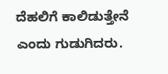ದೆಹಲಿಗೆ ಕಾಲಿಡುತ್ತೇನೆ ಎಂದು ಗುಡುಗಿದರು.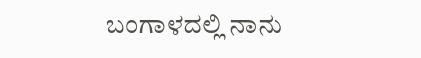ಬಂಗಾಳದಲ್ಲಿ ನಾನು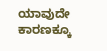ಯಾವುದೇ ಕಾರಣಕ್ಕೂ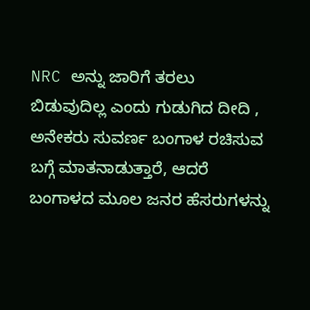NRC ಅನ್ನು ಜಾರಿಗೆ ತರಲು ಬಿಡುವುದಿಲ್ಲ ಎಂದು ಗುಡುಗಿದ ದೀದಿ , ಅನೇಕರು ಸುವರ್ಣ ಬಂಗಾಳ ರಚಿಸುವ ಬಗ್ಗೆ ಮಾತನಾಡುತ್ತಾರೆ, ಆದರೆ ಬಂಗಾಳದ ಮೂಲ ಜನರ ಹೆಸರುಗಳನ್ನು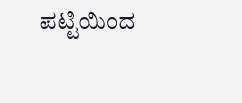ಪಟ್ಟಿಯಿಂದ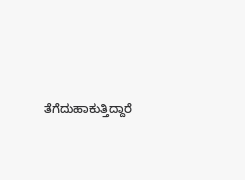ತೆಗೆದುಹಾಕುತ್ತಿದ್ದಾರೆ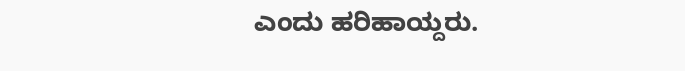ಎಂದು ಹರಿಹಾಯ್ದರು.